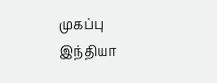முகப்பு
இந்தியா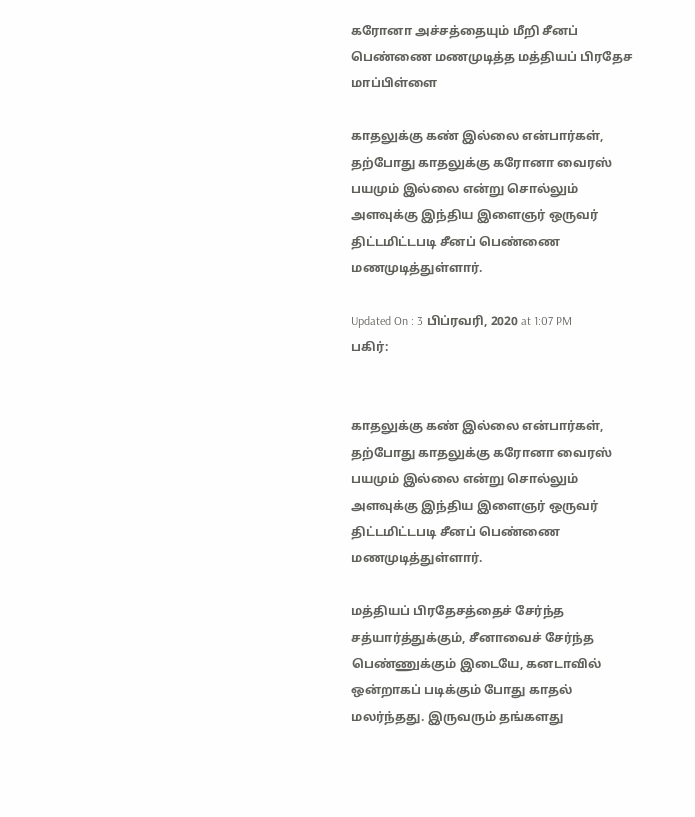கரோனா அச்சத்தையும் மீறி சீனப் பெண்ணை மணமுடித்த மத்தியப் பிரதேச மாப்பிள்ளை

காதலுக்கு கண் இல்லை என்பார்கள், தற்போது காதலுக்கு கரோனா வைரஸ் பயமும் இல்லை என்று சொல்லும் அளவுக்கு இந்திய இளைஞர் ஒருவர் திட்டமிட்டபடி சீனப் பெண்ணை மணமுடித்துள்ளார்.

Updated On : 3 பிப்ரவரி, 2020 at 1:07 PM
பகிர்:


காதலுக்கு கண் இல்லை என்பார்கள், தற்போது காதலுக்கு கரோனா வைரஸ் பயமும் இல்லை என்று சொல்லும் அளவுக்கு இந்திய இளைஞர் ஒருவர் திட்டமிட்டபடி சீனப் பெண்ணை மணமுடித்துள்ளார்.

மத்தியப் பிரதேசத்தைச் சேர்ந்த சத்யார்த்துக்கும், சீனாவைச் சேர்ந்த பெண்ணுக்கும் இடையே, கனடாவில் ஒன்றாகப் படிக்கும் போது காதல் மலர்ந்தது. இருவரும் தங்களது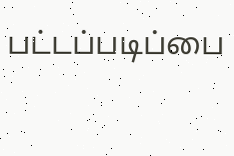பட்டப்படிப்பை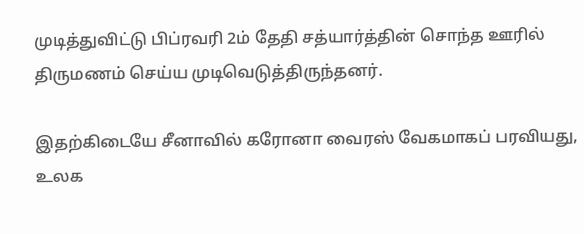முடித்துவிட்டு பிப்ரவரி 2ம் தேதி சத்யார்த்தின் சொந்த ஊரில் திருமணம் செய்ய முடிவெடுத்திருந்தனர்.

இதற்கிடையே சீனாவில் கரோனா வைரஸ் வேகமாகப் பரவியது, உலக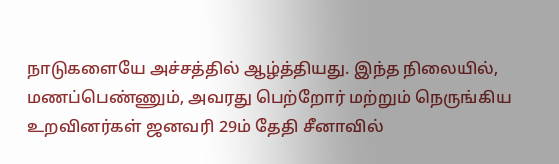நாடுகளையே அச்சத்தில் ஆழ்த்தியது. இந்த நிலையில், மணப்பெண்ணும், அவரது பெற்றோர் மற்றும் நெருங்கிய உறவினர்கள் ஜனவரி 29ம் தேதி சீனாவில்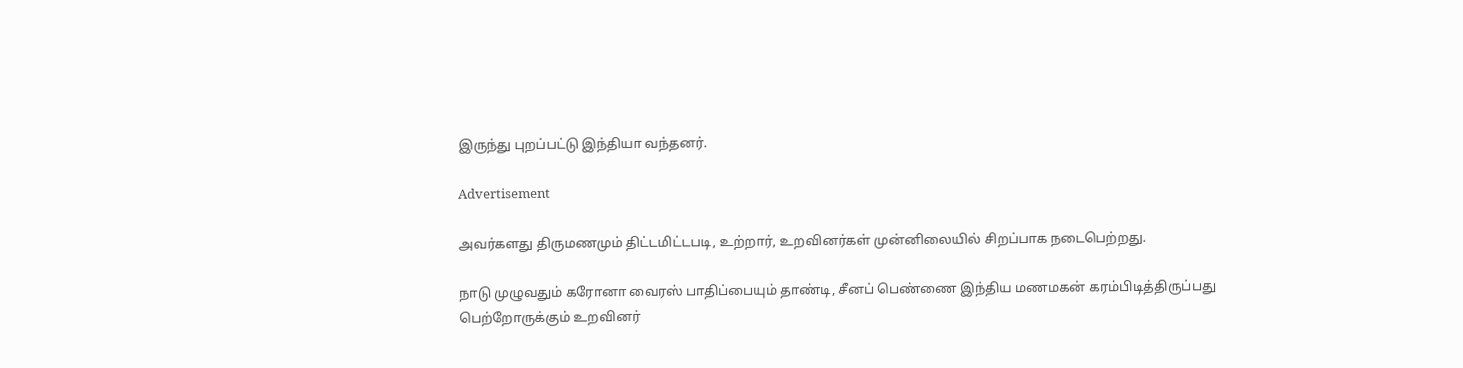இருந்து புறப்பட்டு இந்தியா வந்தனர்.

Advertisement

அவர்களது திருமணமும் திட்டமிட்டபடி, உற்றார், உறவினர்கள் முன்னிலையில் சிறப்பாக நடைபெற்றது.

நாடு முழுவதும் கரோனா வைரஸ் பாதிப்பையும் தாண்டி, சீனப் பெண்ணை இந்திய மணமகன் கரம்பிடித்திருப்பது பெற்றோருக்கும் உறவினர்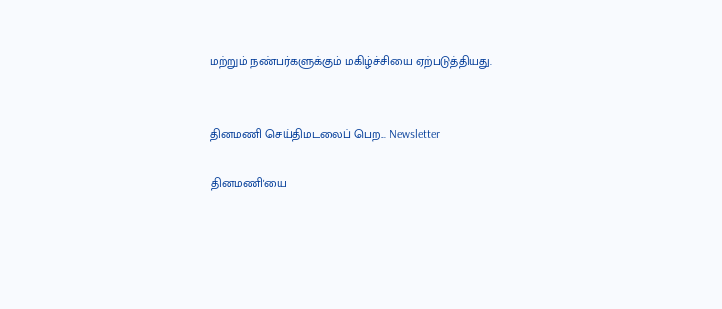மற்றும் நண்பர்களுக்கும் மகிழ்ச்சியை ஏற்படுத்தியது.


தினமணி செய்திமடலைப் பெற... Newsletter

தினமணி'யை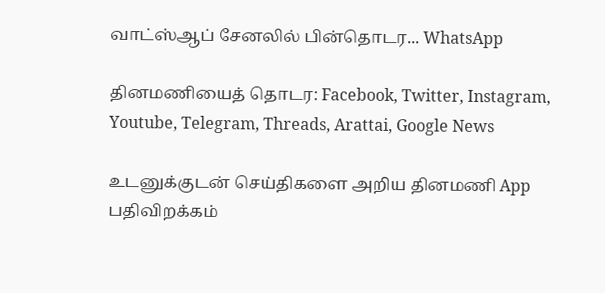வாட்ஸ்ஆப் சேனலில் பின்தொடர... WhatsApp

தினமணியைத் தொடர: Facebook, Twitter, Instagram, Youtube, Telegram, Threads, Arattai, Google News

உடனுக்குடன் செய்திகளை அறிய தினமணி App பதிவிறக்கம்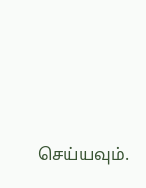செய்யவும்.